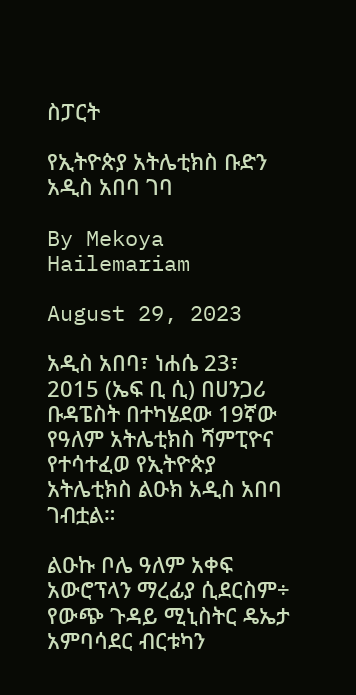ስፓርት

የኢትዮጵያ አትሌቲክስ ቡድን አዲስ አበባ ገባ

By Mekoya Hailemariam

August 29, 2023

አዲስ አበባ፣ ነሐሴ 23፣ 2015 (ኤፍ ቢ ሲ) በሀንጋሪ ቡዳፔስት በተካሄደው 19ኛው የዓለም አትሌቲክስ ሻምፒዮና የተሳተፈወ የኢትዮጵያ አትሌቲክስ ልዑክ አዲስ አበባ ገብቷል።

ልዑኩ ቦሌ ዓለም አቀፍ አውሮፕላን ማረፊያ ሲደርስም÷ የውጭ ጉዳይ ሚኒስትር ዴኤታ አምባሳደር ብርቱካን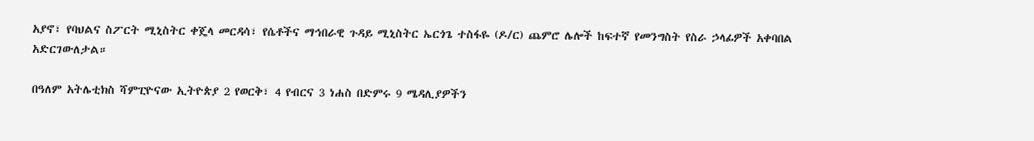አያኖ፣ የባህልና ስፖርት ሚኒስትር ቀጄላ መርዳሳ፣ የሴቶችና ማኅበራዊ ጉዳይ ሚኒስትር ኤርጎጌ ተስፋዬ (ዶ/ር) ጨምሮ ሌሎች ከፍተኛ የመንግስት የስራ ኃላፊዎች አቀባበል አድርገውለታል።

በዓለም አትሌቲክስ ሻምፒዮናው ኢትዮጵያ 2 የወርቅ፣ 4 የብርና 3 ነሐስ በድምሩ 9 ሜዳሊያዎችን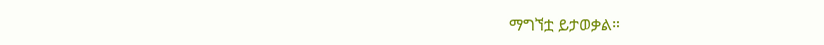ማግኘቷ ይታወቃል።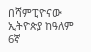በሻምፒዮናው ኢትዮጵያ ከዓለም 6ኛ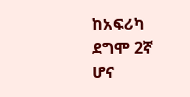ከአፍሪካ ደግሞ 2ኛ ሆና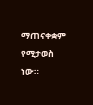ማጠናቀቋም የሚታወስ ነው።